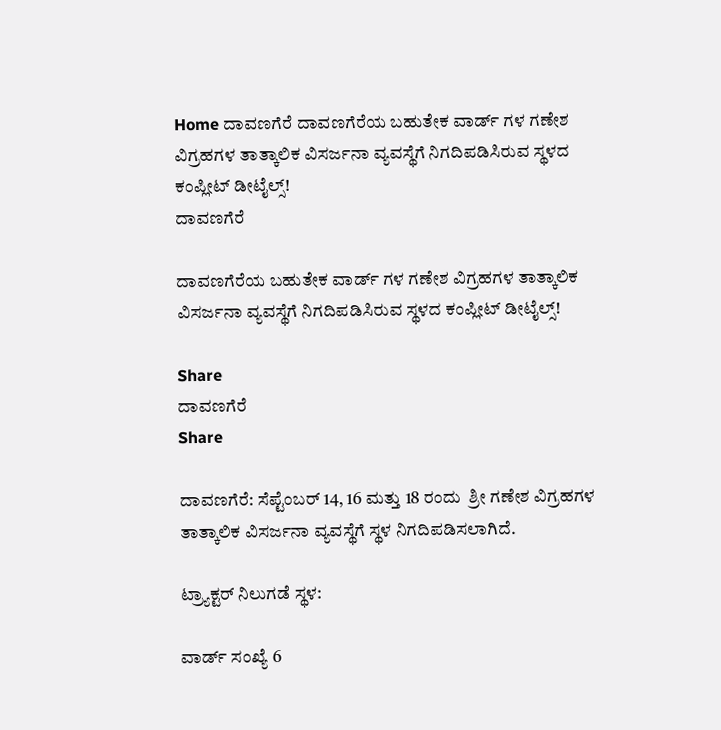Home ದಾವಣಗೆರೆ ದಾವಣಗೆರೆಯ ಬಹುತೇಕ ವಾರ್ಡ್ ಗಳ ಗಣೇಶ ವಿಗ್ರಹಗಳ ತಾತ್ಕಾಲಿಕ ವಿಸರ್ಜನಾ ವ್ಯವಸ್ಥೆಗೆ ನಿಗದಿಪಡಿಸಿರುವ ಸ್ಥಳದ ಕಂಪ್ಲೀಟ್ ಡೀಟೈಲ್ಸ್!
ದಾವಣಗೆರೆ

ದಾವಣಗೆರೆಯ ಬಹುತೇಕ ವಾರ್ಡ್ ಗಳ ಗಣೇಶ ವಿಗ್ರಹಗಳ ತಾತ್ಕಾಲಿಕ ವಿಸರ್ಜನಾ ವ್ಯವಸ್ಥೆಗೆ ನಿಗದಿಪಡಿಸಿರುವ ಸ್ಥಳದ ಕಂಪ್ಲೀಟ್ ಡೀಟೈಲ್ಸ್!

Share
ದಾವಣಗೆರೆ
Share

ದಾವಣಗೆರೆ: ಸೆಪ್ಟೆಂಬರ್ 14, 16 ಮತ್ತು 18 ರಂದು  ಶ್ರೀ ಗಣೇಶ ವಿಗ್ರಹಗಳ ತಾತ್ಕಾಲಿಕ ವಿಸರ್ಜನಾ ವ್ಯವಸ್ಥೆಗೆ ಸ್ಥಳ ನಿಗದಿಪಡಿಸಲಾಗಿದೆ.

ಟ್ರ‍್ಯಾಕ್ಟರ್ ನಿಲುಗಡೆ ಸ್ಥಳ:

ವಾರ್ಡ್ ಸಂಖ್ಯೆ 6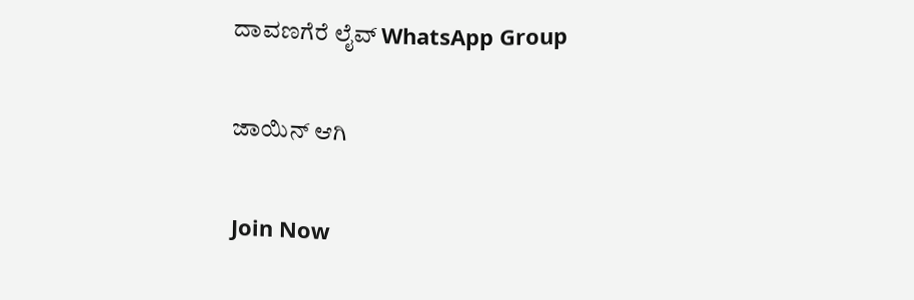ದಾವಣಗೆರೆ ಲೈವ್ WhatsApp Group

ಜಾಯಿನ್ ಆಗಿ

Join Now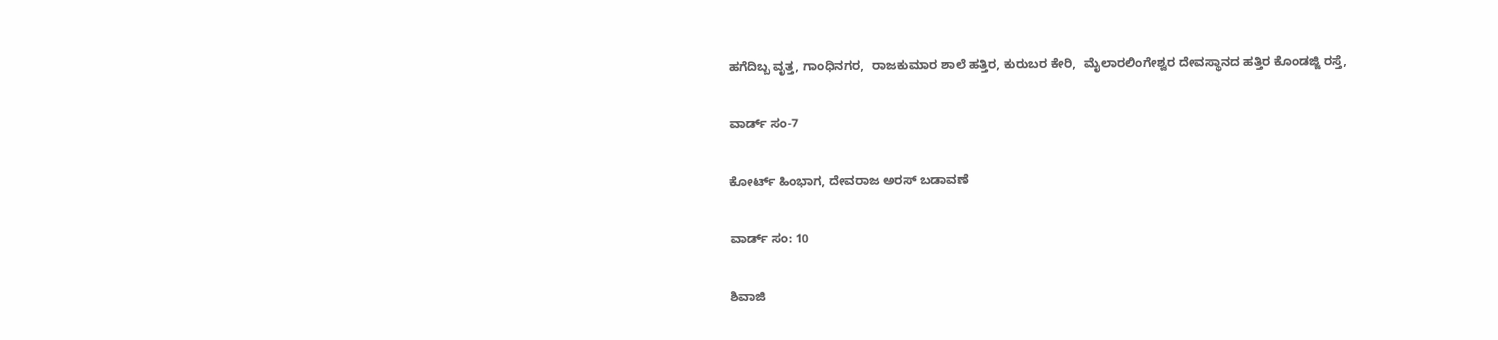ಹಗೆದಿಬ್ಬ ವೃತ್ತ, ಗಾಂಧಿನಗರ,  ರಾಜಕುಮಾರ ಶಾಲೆ ಹತ್ತಿರ, ಕುರುಬರ ಕೇರಿ,  ಮೈಲಾರಲಿಂಗೇಶ್ವರ ದೇವಸ್ಥಾನದ ಹತ್ತಿರ ಕೊಂಡಜ್ಜಿ ರಸ್ತೆ,

ವಾರ್ಡ್ ಸಂ-7

ಕೋರ್ಟ್ ಹಿಂಭಾಗ, ದೇವರಾಜ ಅರಸ್ ಬಡಾವಣೆ

ವಾರ್ಡ್ ಸಂ: 10

ಶಿವಾಜಿ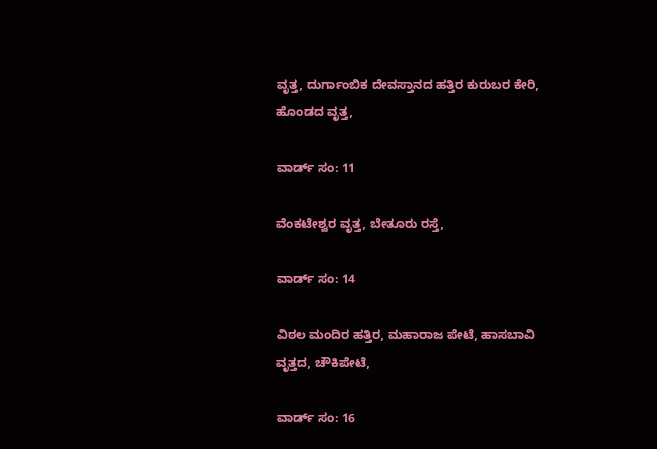ವೃತ್ತ, ದುರ್ಗಾಂಬಿಕ ದೇವಸ್ತಾನದ ಹತ್ತಿರ ಕುರುಬರ ಕೇರಿ,  ಹೊಂಡದ ವೃತ್ತ,

ವಾರ್ಡ್ ಸಂ: 11

ವೆಂಕಟೇಶ್ವರ ವೃತ್ತ, ಬೇತೂರು ರಸ್ತೆ,

ವಾರ್ಡ್ ಸಂ: 14

ವಿಠಲ ಮಂದಿರ ಹತ್ತಿರ, ಮಹಾರಾಜ ಪೇಟೆ, ಹಾಸಬಾವಿ ವೃತ್ತದ, ಚೌಕಿಪೇಟೆ,

ವಾರ್ಡ್ ಸಂ: 16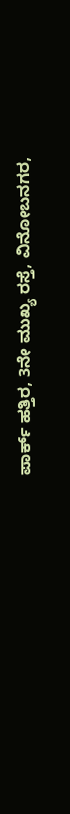ಪಾರ್ಕ್ ಹತ್ತಿರ, 3ನೇ ಮುಖ್ಯ ರಸ್ತೆ, ವಿನೋಬನಗರ,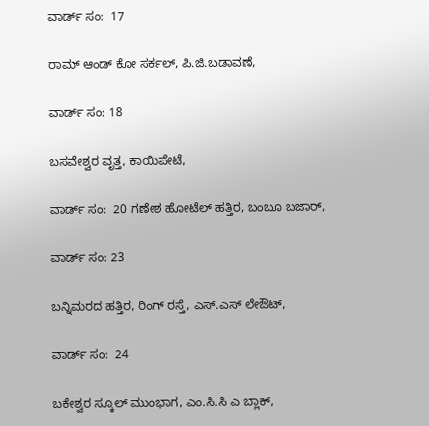ವಾರ್ಡ್ ಸಂ:  17

ರಾಮ್ ಆಂಡ್ ಕೋ ಸರ್ಕಲ್, ಪಿ.ಜಿ.ಬಡಾವಣೆ,

ವಾರ್ಡ್ ಸಂ: 18

ಬಸವೇಶ್ವರ ವೃತ್ತ, ಕಾಯಿಪೇಟೆ,

ವಾರ್ಡ್ ಸಂ:  20 ಗಣೇಶ ಹೋಟೆಲ್ ಹತ್ತಿರ, ಬಂಬೂ ಬಜಾರ್,

ವಾರ್ಡ್ ಸಂ: 23

ಬನ್ನಿಮರದ ಹತ್ತಿರ, ರಿಂಗ್ ರಸ್ತೆ, ಎಸ್.ಎಸ್ ಲೇಔಟ್,

ವಾರ್ಡ್ ಸಂ:  24

ಬಕೇಶ್ವರ ಸ್ಕೂಲ್ ಮುಂಭಾಗ, ಎಂ.ಸಿ.ಸಿ ಎ ಬ್ಲಾಕ್,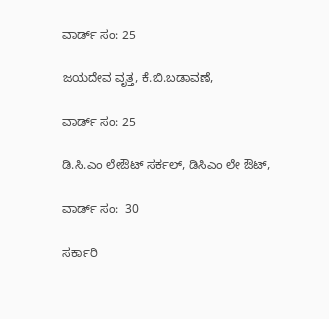ವಾರ್ಡ್ ಸಂ: 25

ಜಯದೇವ ವೃತ್ತ, ಕೆ.ಬಿ.ಬಡಾವಣೆ,

ವಾರ್ಡ್ ಸಂ: 25

ಡಿ.ಸಿ.ಎಂ ಲೇಔಟ್ ಸರ್ಕಲ್, ಡಿಸಿಎಂ ಲೇ ಔಟ್,

ವಾರ್ಡ್ ಸಂ:  30

ಸರ್ಕಾರಿ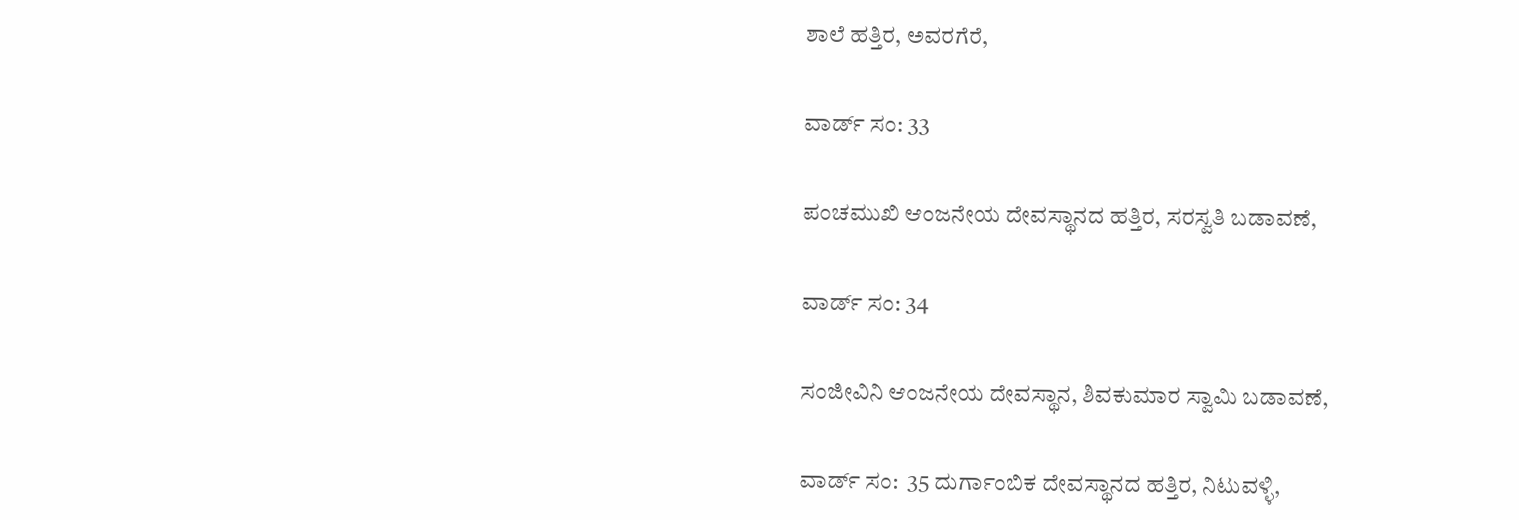ಶಾಲೆ ಹತ್ತಿರ, ಅವರಗೆರೆ,

ವಾರ್ಡ್ ಸಂ: 33

ಪಂಚಮುಖಿ ಆಂಜನೇಯ ದೇವಸ್ಥಾನದ ಹತ್ತಿರ, ಸರಸ್ವತಿ ಬಡಾವಣೆ,

ವಾರ್ಡ್ ಸಂ: 34

ಸಂಜೀವಿನಿ ಆಂಜನೇಯ ದೇವಸ್ಥಾನ, ಶಿವಕುಮಾರ ಸ್ವಾಮಿ ಬಡಾವಣೆ,

ವಾರ್ಡ್ ಸಂ:  35 ದುರ್ಗಾಂಬಿಕ ದೇವಸ್ಥಾನದ ಹತ್ತಿರ, ನಿಟುವಳ್ಳಿ,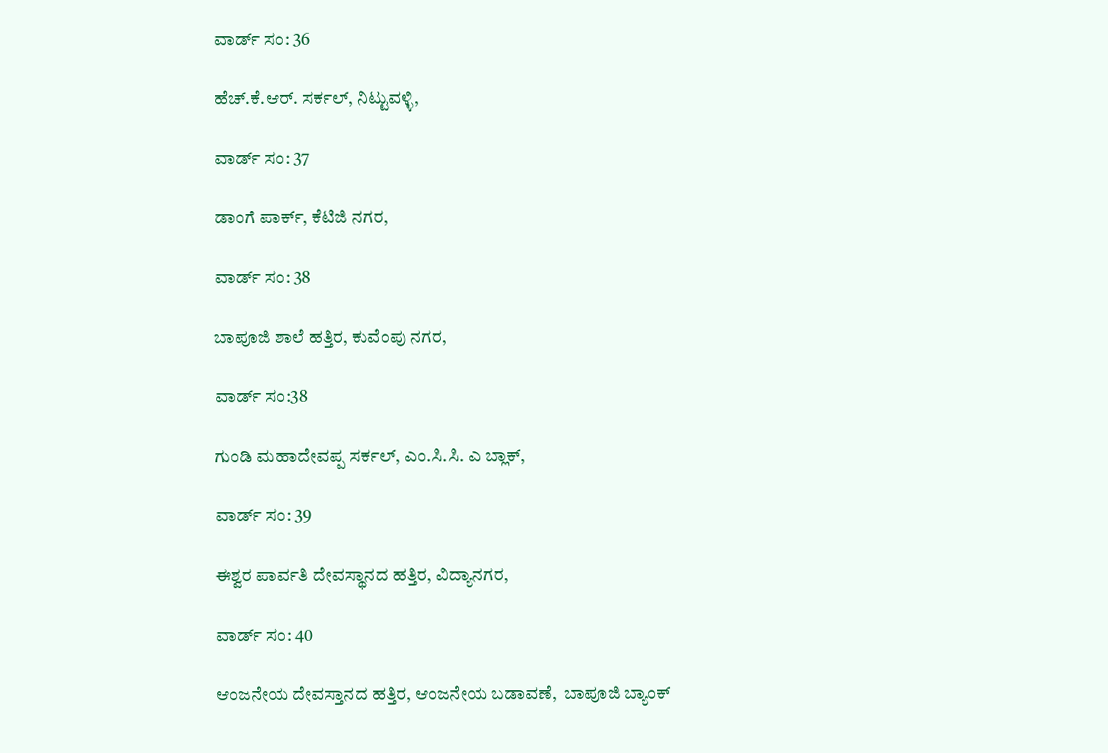ವಾರ್ಡ್ ಸಂ: 36

ಹೆಚ್.ಕೆ.ಆರ್. ಸರ್ಕಲ್, ನಿಟ್ಟುವಳ್ಳಿ,

ವಾರ್ಡ್ ಸಂ: 37

ಡಾಂಗೆ ಪಾರ್ಕ್, ಕೆಟಿಜಿ ನಗರ,

ವಾರ್ಡ್ ಸಂ: 38

ಬಾಪೂಜಿ ಶಾಲೆ ಹತ್ತಿರ, ಕುವೆಂಪು ನಗರ,

ವಾರ್ಡ್ ಸಂ:38

ಗುಂಡಿ ಮಹಾದೇವಪ್ಪ ಸರ್ಕಲ್, ಎಂ.ಸಿ.ಸಿ. ಎ ಬ್ಲಾಕ್,

ವಾರ್ಡ್ ಸಂ: 39

ಈಶ್ವರ ಪಾರ್ವತಿ ದೇವಸ್ಥಾನದ ಹತ್ತಿರ, ವಿದ್ಯಾನಗರ,

ವಾರ್ಡ್ ಸಂ: 40

ಆಂಜನೇಯ ದೇವಸ್ತಾನದ ಹತ್ತಿರ, ಆಂಜನೇಯ ಬಡಾವಣೆ,  ಬಾಪೂಜಿ ಬ್ಯಾಂಕ್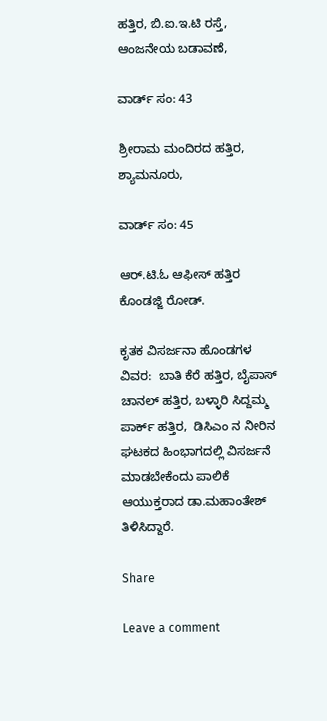ಹತ್ತಿರ, ಬಿ.ಐ.ಇ.ಟಿ ರಸ್ತೆ, ಆಂಜನೇಯ ಬಡಾವಣೆ,

ವಾರ್ಡ್ ಸಂ: 43

ಶ್ರೀರಾಮ ಮಂದಿರದ ಹತ್ತಿರ, ಶ್ಯಾಮನೂರು,

ವಾರ್ಡ್ ಸಂ: 45

ಆರ್.ಟಿ.ಓ ಆಫೀಸ್ ಹತ್ತಿರ ಕೊಂಡಜ್ಜಿ ರೋಡ್.

ಕೃತಕ ವಿಸರ್ಜನಾ ಹೊಂಡಗಳ ವಿವರ:  ಬಾತಿ ಕೆರೆ ಹತ್ತಿರ, ಬೈಪಾಸ್ ಚಾನಲ್ ಹತ್ತಿರ, ಬಳ್ಳಾರಿ ಸಿದ್ದಮ್ಮ ಪಾರ್ಕ್ ಹತ್ತಿರ,  ಡಿಸಿಎಂ ನ ನೀರಿನ ಘಟಕದ ಹಿಂಭಾಗದಲ್ಲಿ ವಿಸರ್ಜನೆ ಮಾಡಬೇಕೆಂದು ಪಾಲಿಕೆ ಆಯುಕ್ತರಾದ ಡಾ.ಮಹಾಂತೇಶ್ ತಿಳಿಸಿದ್ದಾರೆ.

Share

Leave a comment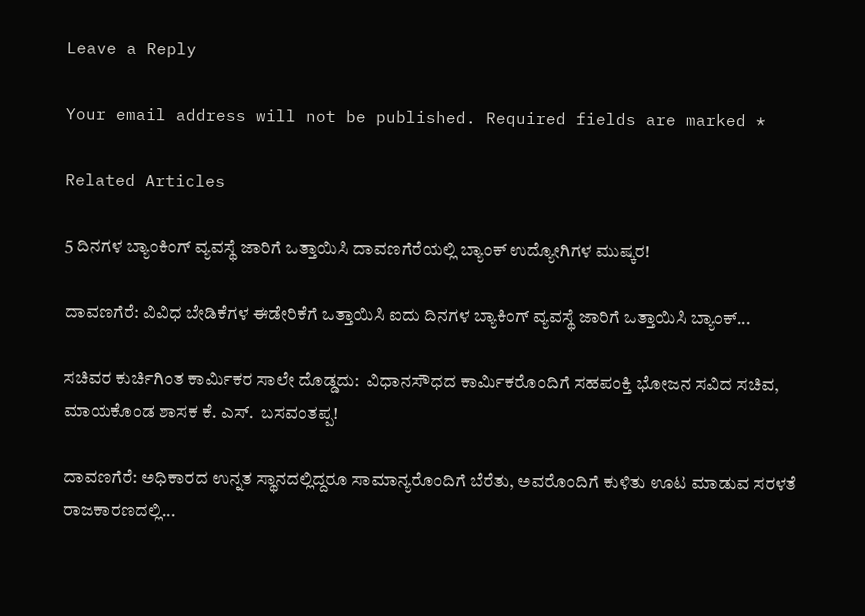Leave a Reply

Your email address will not be published. Required fields are marked *

Related Articles

5 ದಿನಗಳ ಬ್ಯಾಂಕಿಂಗ್ ವ್ಯವಸ್ಥೆ ಜಾರಿಗೆ ಒತ್ತಾಯಿಸಿ ದಾವಣಗೆರೆಯಲ್ಲಿ ಬ್ಯಾಂಕ್ ಉದ್ಯೋಗಿಗಳ ಮುಷ್ಕರ!

ದಾವಣಗೆರೆ: ವಿವಿಧ ಬೇಡಿಕೆಗಳ ಈಡೇರಿಕೆಗೆ ಒತ್ತಾಯಿಸಿ ಐದು ದಿನಗಳ ಬ್ಯಾಕಿಂಗ್ ವ್ಯವಸ್ಥೆ ಜಾರಿಗೆ ಒತ್ತಾಯಿಸಿ ಬ್ಯಾಂಕ್...

ಸಚಿವರ ಕುರ್ಚಿಗಿಂತ ಕಾರ್ಮಿಕರ ಸಾಲೇ ದೊಡ್ಡದು:  ವಿಧಾನಸೌಧದ ಕಾರ್ಮಿಕರೊಂದಿಗೆ ಸಹಪಂಕ್ತಿ ಭೋಜನ ಸವಿದ ಸಚಿವ, ಮಾಯಕೊಂಡ ಶಾಸಕ ಕೆ. ಎಸ್.  ಬಸವಂತಪ್ಪ!

ದಾವಣಗೆರೆ: ಅಧಿಕಾರದ ಉನ್ನತ ಸ್ಥಾನದಲ್ಲಿದ್ದರೂ ಸಾಮಾನ್ಯರೊಂದಿಗೆ ಬೆರೆತು, ಅವರೊಂದಿಗೆ ಕುಳಿತು ಊಟ ಮಾಡುವ ಸರಳತೆ ರಾಜಕಾರಣದಲ್ಲಿ...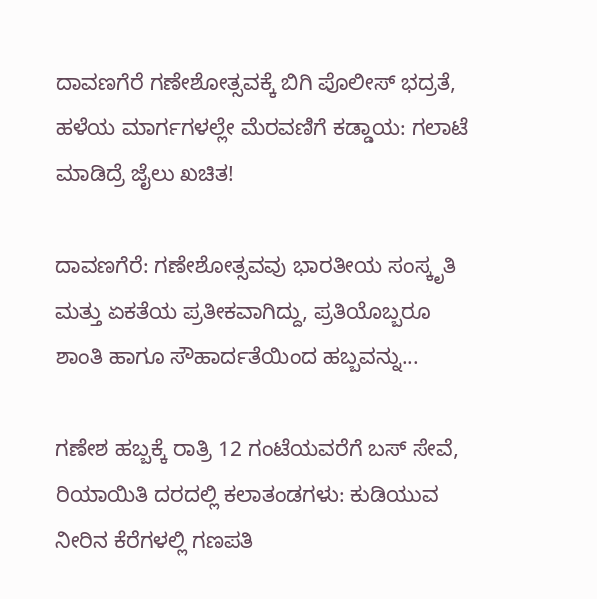ದಾವಣಗೆರೆ ಗಣೇಶೋತ್ಸವಕ್ಕೆ ಬಿಗಿ ಪೊಲೀಸ್ ಭದ್ರತೆ, ಹಳೆಯ ಮಾರ್ಗಗಳಲ್ಲೇ ಮೆರವಣಿಗೆ ಕಡ್ಡಾಯ: ಗಲಾಟೆ ಮಾಡಿದ್ರೆ ಜೈಲು ಖಚಿತ!

ದಾವಣಗೆರೆ: ಗಣೇಶೋತ್ಸವವು ಭಾರತೀಯ ಸಂಸ್ಕೃತಿ ಮತ್ತು ಏಕತೆಯ ಪ್ರತೀಕವಾಗಿದ್ದು, ಪ್ರತಿಯೊಬ್ಬರೂ ಶಾಂತಿ ಹಾಗೂ ಸೌಹಾರ್ದತೆಯಿಂದ ಹಬ್ಬವನ್ನು...

ಗಣೇಶ ಹಬ್ಬಕ್ಕೆ ರಾತ್ರಿ 12 ಗಂಟೆಯವರೆಗೆ ಬಸ್ ಸೇವೆ, ರಿಯಾಯಿತಿ ದರದಲ್ಲಿ ಕಲಾತಂಡಗಳು: ಕುಡಿಯುವ ನೀರಿನ ಕೆರೆಗಳಲ್ಲಿ ಗಣಪತಿ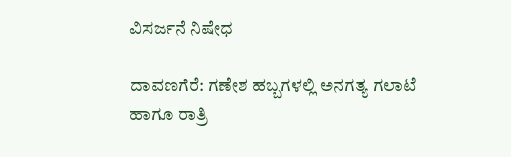ವಿಸರ್ಜನೆ ನಿಷೇಧ

ದಾವಣಗೆರೆ: ಗಣೇಶ ಹಬ್ಬಗಳಲ್ಲಿ ಅನಗತ್ಯ ಗಲಾಟೆ ಹಾಗೂ ರಾತ್ರಿ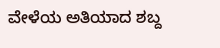ವೇಳೆಯ ಅತಿಯಾದ ಶಬ್ದ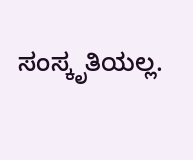ಸಂಸ್ಕೃತಿಯಲ್ಲ.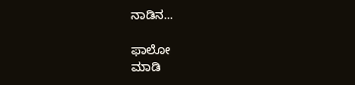ನಾಡಿನ...

ಫಾಲೋ
ಮಾಡಿ